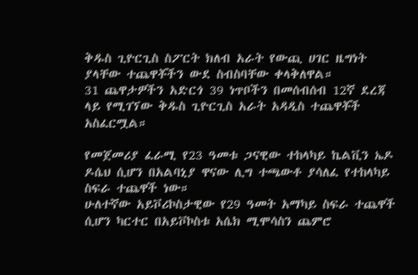ቅዱስ ጊዮርጊስ ስፖርት ክለብ አራት የውጪ ሀገር ዜግነት ያላቸው ተጨዋቾችን ውደ ስብስባቸው ቀላቅለዋል።
31 ጨዋታዎችን አድርጎ 39 ነጥቦችን በመሰብሰብ 12ኛ ደረጃ ላይ የሚገኘው ቅዱስ ጊዮርጊስ አራት አዳዲስ ተጨዋቾች አስፈርሟል።

የመጀመሪያ ፈራሚ የ23 ዓመቱ ጋናዊው ተከላካይ ኬልቪን ኤዶ ዶሴህ ሲሆን በአልባኒያ ዋናው ሊግ ተጫውቶ ያሳለፈ የተከላካይ ስፍራ ተጨዋች ነው።
ሁለተኛው አይቮሪኮስታዊው የ29 ዓመት አማካይ ስፍራ ተጨዋች ሲሆን ካርተር በአይቮኮስቱ አሴክ ሚሞሳስን ጨምሮ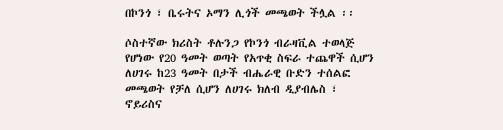በኮንጎ ፣ ቤሩትና ኦማን ሊጎች መጫወት ችሏል ፡፡

ሶስተኛው ክሪስት ቶሉንጋ የኮንጎ ብራዛቪል ተወላጅ የሆነው የ20 ዓመት ወጣት የአጥቂ ስፍራ ተጨዋች ሲሆን ለሀገሩ ከ23 ዓመት በታች ብሔራዊ ቡድን ተሰልፎ መጫወት የቻለ ሲሆን ለሀገሩ ክለብ ዲያብሌስ ፣ ኖይሪስና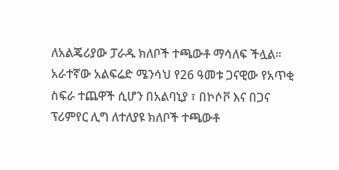ለአልጄሪያው ፓራዱ ክለቦች ተጫውቶ ማሳለፍ ችሏል፡፡
አራተኛው አልፍሬድ ሜንሳህ የ26 ዓመቱ ጋናዊው የአጥቂ ስፍራ ተጨዋች ሲሆን በአልባኒያ ፣ በኮሶቮ እና በጋና ፕሪምየር ሊግ ለተለያዩ ክለቦች ተጫውቶ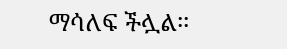ማሳለፍ ችሏል፡፡